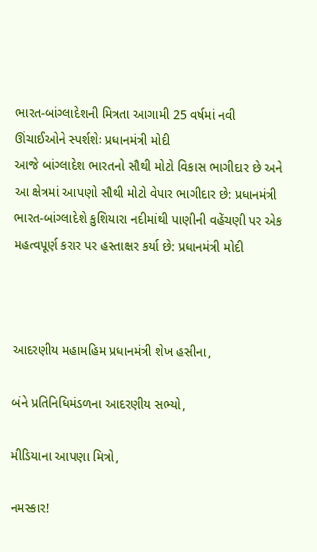ભારત-બાંગ્લાદેશની મિત્રતા આગામી 25 વર્ષમાં નવી ઊંચાઈઓને સ્પર્શશેઃ પ્રધાનમંત્રી મોદી
આજે બાંગ્લાદેશ ભારતનો સૌથી મોટો વિકાસ ભાગીદાર છે અને આ ક્ષેત્રમાં આપણો સૌથી મોટો વેપાર ભાગીદાર છે: પ્રધાનમંત્રી
ભારત-બાંગ્લાદેશે કુશિયારા નદીમાંથી પાણીની વહેંચણી પર એક મહત્વપૂર્ણ કરાર પર હસ્તાક્ષર કર્યા છે: પ્રધાનમંત્રી મોદી



આદરણીય મહામહિમ પ્રધાનમંત્રી શેખ હસીના,

બંને પ્રતિનિધિમંડળના આદરણીય સભ્યો,

મીડિયાના આપણા મિત્રો,

નમસ્કાર!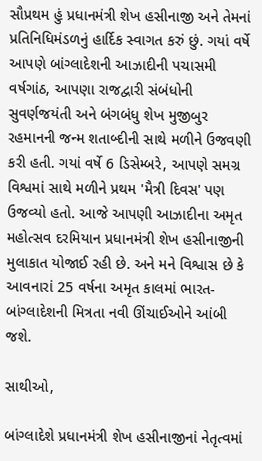સૌપ્રથમ હું પ્રધાનમંત્રી શેખ હસીનાજી અને તેમનાં પ્રતિનિધિમંડળનું હાર્દિક સ્વાગત કરું છું. ગયાં વર્ષે આપણે બાંગ્લાદેશની આઝાદીની પચાસમી વર્ષગાંઠ, આપણા રાજદ્વારી સંબંધોની સુવર્ણજયંતી અને બંગબંધુ શેખ મુજીબુર રહમાનની જન્મ શતાબ્દીની સાથે મળીને ઉજવણી કરી હતી. ગયાં વર્ષે 6 ડિસેમ્બરે, આપણે સમગ્ર વિશ્વમાં સાથે મળીને પ્રથમ 'મૈત્રી દિવસ' પણ ઉજવ્યો હતો. આજે આપણી આઝાદીના અમૃત મહોત્સવ દરમિયાન પ્રધાનમંત્રી શેખ હસીનાજીની મુલાકાત યોજાઈ રહી છે. અને મને વિશ્વાસ છે કે આવનારાં 25 વર્ષના અમૃત કાલમાં ભારત-બાંગ્લાદેશની મિત્રતા નવી ઊંચાઈઓને આંબી જશે.

સાથીઓ,

બાંગ્લાદેશે પ્રધાનમંત્રી શેખ હસીનાજીનાં નેતૃત્વમાં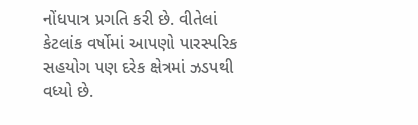નોંધપાત્ર પ્રગતિ કરી છે. વીતેલાં કેટલાંક વર્ષોમાં આપણો પારસ્પરિક સહયોગ પણ દરેક ક્ષેત્રમાં ઝડપથી વધ્યો છે.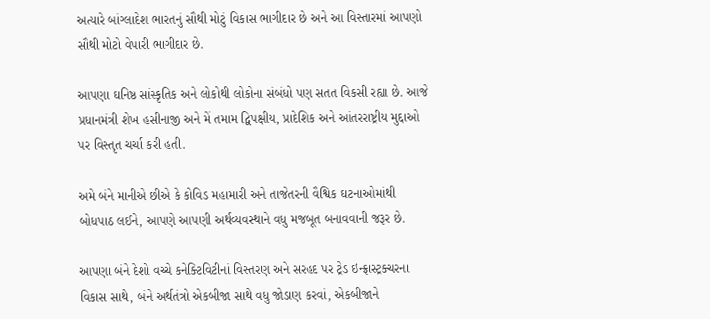અત્યારે બાંગ્લાદેશ ભારતનું સૌથી મોટું વિકાસ ભાગીદાર છે અને આ વિસ્તારમાં આપણો સૌથી મોટો વેપારી ભાગીદાર છે.

આપણા ઘનિષ્ઠ સાંસ્કૃતિક અને લોકોથી લોકોના સંબંધો પણ સતત વિકસી રહ્યા છે. આજે પ્રધાનમંત્રી શેખ હસીનાજી અને મેં તમામ દ્વિપક્ષીય, પ્રાદેશિક અને આંતરરાષ્ટ્રીય મુદ્દાઓ પર વિસ્તૃત ચર્ચા કરી હતી.

અમે બંને માનીએ છીએ કે કોવિડ મહામારી અને તાજેતરની વૈશ્વિક ઘટનાઓમાંથી બોધપાઠ લઈને, આપણે આપણી અર્થવ્યવસ્થાને વધુ મજબૂત બનાવવાની જરૂર છે.

આપણા બંને દેશો વચ્ચે કનેક્ટિવિટીનાં વિસ્તરણ અને સરહદ પર ટ્રેડ ઇન્ફ્રાસ્ટ્રક્ચરના વિકાસ સાથે, બંને અર્થતંત્રો એકબીજા સાથે વધુ જોડાણ કરવાં, એકબીજાને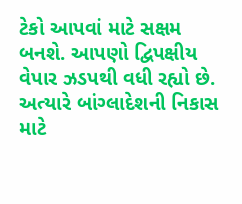ટેકો આપવાં માટે સક્ષમ બનશે. આપણો દ્વિપક્ષીય વેપાર ઝડપથી વધી રહ્યો છે. અત્યારે બાંગ્લાદેશની નિકાસ માટે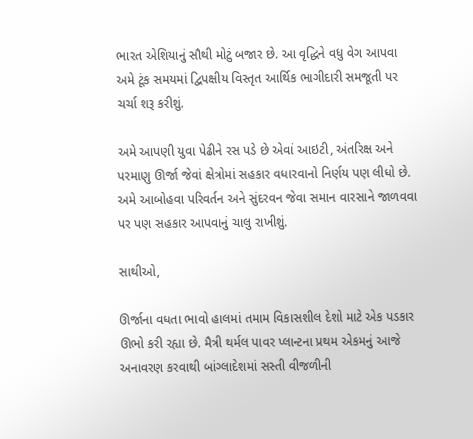ભારત એશિયાનું સૌથી મોટું બજાર છે. આ વૃદ્ધિને વધુ વેગ આપવા અમે ટૂંક સમયમાં દ્વિપક્ષીય વિસ્તૃત આર્થિક ભાગીદારી સમજૂતી પર ચર્ચા શરૂ કરીશું.

અમે આપણી યુવા પેઢીને રસ પડે છે એવાં આઇટી, અંતરિક્ષ અને પરમાણુ ઊર્જા જેવાં ક્ષેત્રોમાં સહકાર વધારવાનો નિર્ણય પણ લીધો છે. અમે આબોહવા પરિવર્તન અને સુંદરવન જેવા સમાન વારસાને જાળવવા પર પણ સહકાર આપવાનું ચાલુ રાખીશું.

સાથીઓ,

ઊર્જાના વધતા ભાવો હાલમાં તમામ વિકાસશીલ દેશો માટે એક પડકાર ઊભો કરી રહ્યા છે. મૈત્રી થર્મલ પાવર પ્લાન્ટના પ્રથમ એકમનું આજે અનાવરણ કરવાથી બાંગ્લાદેશમાં સસ્તી વીજળીની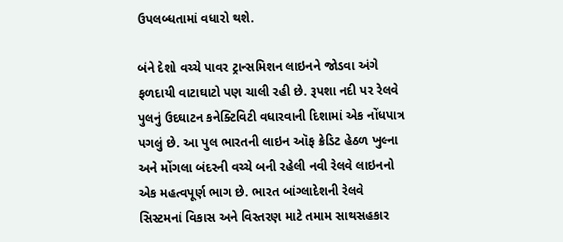ઉપલબ્ધતામાં વધારો થશે.

બંને દેશો વચ્ચે પાવર ટ્રાન્સમિશન લાઇનને જોડવા અંગે ફળદાયી વાટાઘાટો પણ ચાલી રહી છે. રૂપશા નદી પર રેલવે પુલનું ઉદઘાટન કનેક્ટિવિટી વધારવાની દિશામાં એક નોંધપાત્ર પગલું છે. આ પુલ ભારતની લાઇન ઑફ ક્રેડિટ હેઠળ ખુલ્ના અને મોંગલા બંદરની વચ્ચે બની રહેલી નવી રેલવે લાઇનનો એક મહત્વપૂર્ણ ભાગ છે. ભારત બાંગ્લાદેશની રેલવે સિસ્ટમનાં વિકાસ અને વિસ્તરણ માટે તમામ સાથસહકાર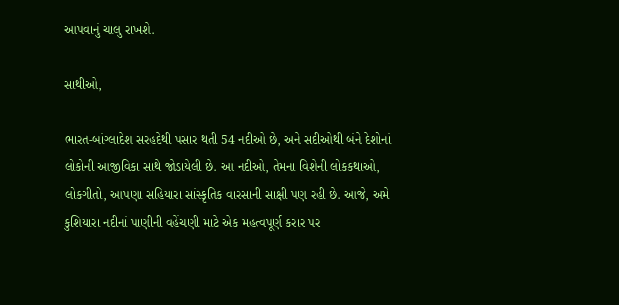આપવાનું ચાલુ રાખશે.

સાથીઓ,

ભારત-બાંગ્લાદેશ સરહદેથી પસાર થતી 54 નદીઓ છે, અને સદીઓથી બંને દેશોનાં લોકોની આજીવિકા સાથે જોડાયેલી છે. આ નદીઓ, તેમના વિશેની લોકકથાઓ, લોકગીતો, આપણા સહિયારા સાંસ્કૃતિક વારસાની સાક્ષી પણ રહી છે. આજે, અમે કુશિયારા નદીનાં પાણીની વહેંચણી માટે એક મહત્વપૂર્ણ કરાર પર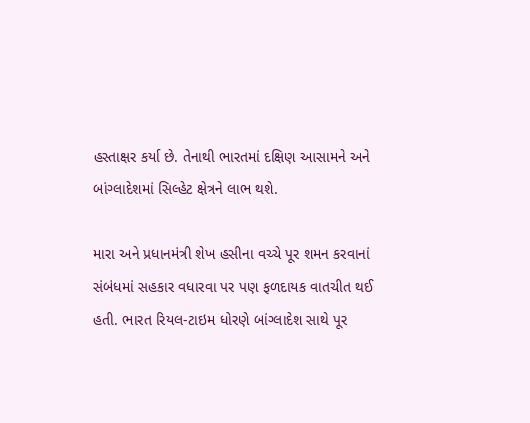હસ્તાક્ષર કર્યા છે. તેનાથી ભારતમાં દક્ષિણ આસામને અને બાંગ્લાદેશમાં સિલ્હેટ ક્ષેત્રને લાભ થશે.

મારા અને પ્રધાનમંત્રી શેખ હસીના વચ્ચે પૂર શમન કરવાનાં સંબંધમાં સહકાર વધારવા પર પણ ફળદાયક વાતચીત થઈ હતી. ભારત રિયલ-ટાઇમ ધોરણે બાંગ્લાદેશ સાથે પૂર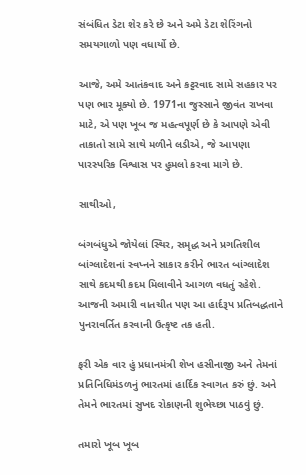સંબંધિત ડેટા શેર કરે છે અને અમે ડેટા શેરિંગનો સમયગાળો પણ વધાર્યો છે.

આજે, અમે આતંકવાદ અને કટ્ટરવાદ સામે સહકાર પર પણ ભાર મૂક્યો છે. 1971ના જુસ્સાને જીવંત રાખવા માટે, એ પણ ખૂબ જ મહત્વપૂર્ણ છે કે આપણે એવી તાકાતો સામે સાથે મળીને લડીએ, જે આપણા પારસ્પરિક વિશ્વાસ પર હુમલો કરવા માગે છે.

સાથીઓ,

બંગબંધુએ જોયેલાં સ્થિર, સમૃદ્ધ અને પ્રગતિશીલ બાંગ્લાદેશનાં સ્વપ્નને સાકાર કરીને ભારત બાંગ્લાદેશ સાથે કદમથી કદમ મિલાવીને આગળ વધતું રહેશે. આજની અમારી વાતચીત પણ આ હાર્દરૂપ પ્રતિબદ્ધતાને પુનરાવર્તિત કરવાની ઉત્કૃષ્ટ તક હતી.

ફરી એક વાર હું પ્રધાનમંત્રી શેખ હસીનાજી અને તેમનાં પ્રતિનિધિમંડળનું ભારતમાં હાર્દિક સ્વાગત કરું છું. અને તેમને ભારતમાં સુખદ રોકાણની શુભેચ્છા પાઠવું છું.

તમારો ખૂબ ખૂબ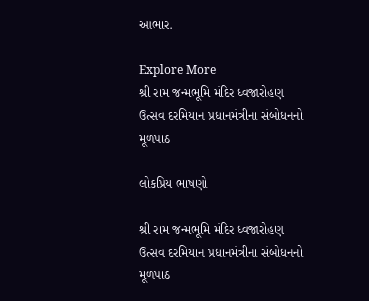આભાર.

Explore More
શ્રી રામ જન્મભૂમિ મંદિર ધ્વજારોહણ ઉત્સવ દરમિયાન પ્રધાનમંત્રીના સંબોધનનો મૂળપાઠ

લોકપ્રિય ભાષણો

શ્રી રામ જન્મભૂમિ મંદિર ધ્વજારોહણ ઉત્સવ દરમિયાન પ્રધાનમંત્રીના સંબોધનનો મૂળપાઠ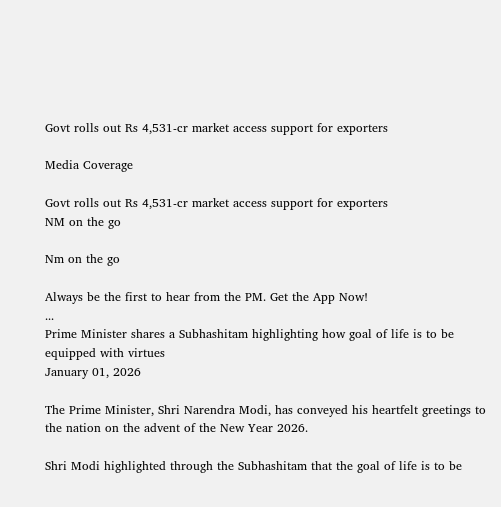Govt rolls out Rs 4,531-cr market access support for exporters

Media Coverage

Govt rolls out Rs 4,531-cr market access support for exporters
NM on the go

Nm on the go

Always be the first to hear from the PM. Get the App Now!
...
Prime Minister shares a Subhashitam highlighting how goal of life is to be equipped with virtues
January 01, 2026

The Prime Minister, Shri Narendra Modi, has conveyed his heartfelt greetings to the nation on the advent of the New Year 2026.

Shri Modi highlighted through the Subhashitam that the goal of life is to be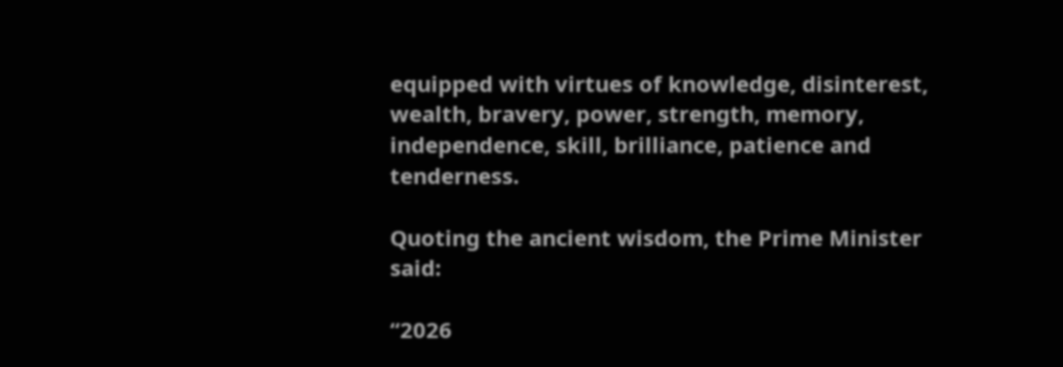equipped with virtues of knowledge, disinterest, wealth, bravery, power, strength, memory, independence, skill, brilliance, patience and tenderness.

Quoting the ancient wisdom, the Prime Minister said:

“2026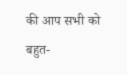की आप सभी को बहुत-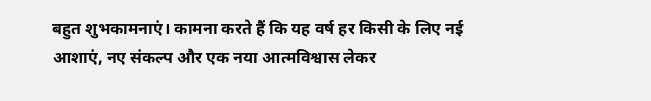बहुत शुभकामनाएं। कामना करते हैं कि यह वर्ष हर किसी के लिए नई आशाएं, नए संकल्प और एक नया आत्मविश्वास लेकर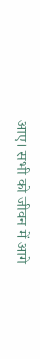आए। सभी को जीवन में आगे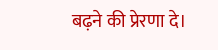बढ़ने की प्रेरणा दे।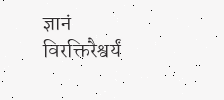ज्ञानं विरक्तिरैश्वर्यं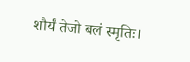शौर्यं तेजो बलं स्मृतिः।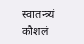स्वातन्त्र्यं कौशलं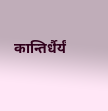कान्तिर्धैर्यं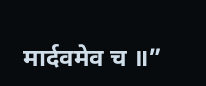मार्दवमेव च ॥”